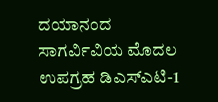ದಯಾನಂದ ಸಾಗರ್ವಿವಿಯ ಮೊದಲ ಉಪಗ್ರಹ ಡಿಎಸ್ಎಟಿ-1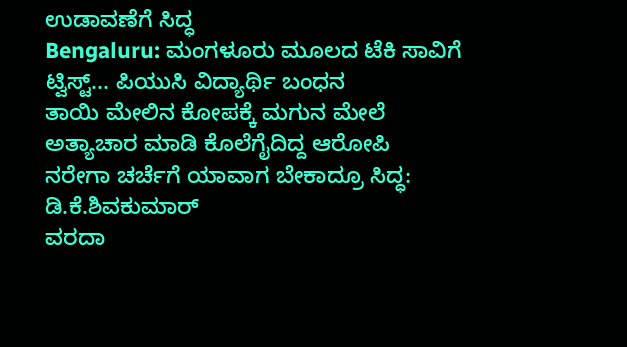ಉಡಾವಣೆಗೆ ಸಿದ್ಧ
Bengaluru: ಮಂಗಳೂರು ಮೂಲದ ಟೆಕಿ ಸಾವಿಗೆ ಟ್ವಿಸ್ಟ್... ಪಿಯುಸಿ ವಿದ್ಯಾರ್ಥಿ ಬಂಧನ
ತಾಯಿ ಮೇಲಿನ ಕೋಪಕ್ಕೆ ಮಗುನ ಮೇಲೆ ಅತ್ಯಾಚಾರ ಮಾಡಿ ಕೊಲೆಗೈದಿದ್ದ ಆರೋಪಿ
ನರೇಗಾ ಚರ್ಚೆಗೆ ಯಾವಾಗ ಬೇಕಾದ್ರೂ ಸಿದ್ಧ: ಡಿ.ಕೆ.ಶಿವಕುಮಾರ್
ವರದಾ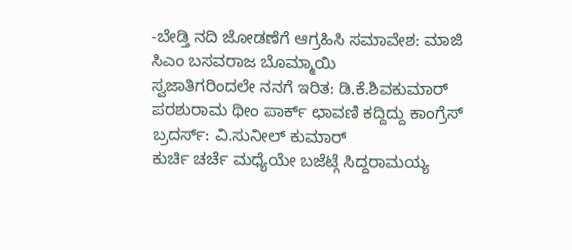-ಬೇಡ್ತಿ ನದಿ ಜೋಡಣೆಗೆ ಆಗ್ರಹಿಸಿ ಸಮಾವೇಶ: ಮಾಜಿ ಸಿಎಂ ಬಸವರಾಜ ಬೊಮ್ಮಾಯಿ
ಸ್ವಜಾತಿಗರಿಂದಲೇ ನನಗೆ ಇರಿತ: ಡಿ.ಕೆ.ಶಿವಕುಮಾರ್
ಪರಶುರಾಮ ಥೀಂ ಪಾರ್ಕ್ ಛಾವಣಿ ಕದ್ದಿದ್ದು ಕಾಂಗ್ರೆಸ್ ಬ್ರದರ್ಸ್: ವಿ.ಸುನೀಲ್ ಕುಮಾರ್
ಕುರ್ಚಿ ಚರ್ಚೆ ಮಧ್ಯೆಯೇ ಬಜೆಟ್ಗೆ ಸಿದ್ದರಾಮಯ್ಯ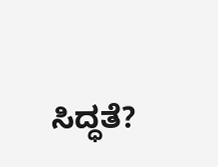ಸಿದ್ಧತೆ?